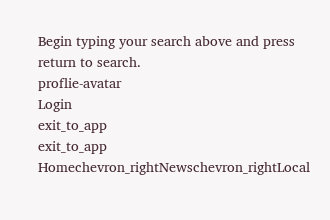Begin typing your search above and press return to search.
proflie-avatar
Login
exit_to_app
exit_to_app
Homechevron_rightNewschevron_rightLocal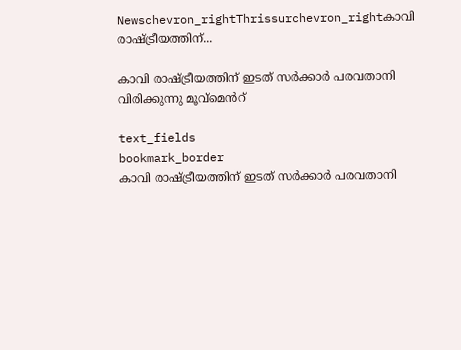Newschevron_rightThrissurchevron_rightകാവി രാഷ്ട്രീയത്തിന്...

കാവി രാഷ്ട്രീയത്തിന് ഇടത് സർക്കാർ പരവതാനി വിരിക്കുന്നു മൂവ്മെൻറ്

text_fields
bookmark_border
കാവി രാഷ്ട്രീയത്തിന് ഇടത് സർക്കാർ പരവതാനി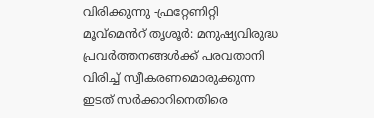വിരിക്കുന്നു -ഫ്രറ്റേണിറ്റി മൂവ്മെൻറ് തൃശൂർ: മനുഷ്യവിരുദ്ധ പ്രവർത്തനങ്ങൾക്ക് പരവതാനി വിരിച്ച് സ്വീകരണമൊരുക്കുന്ന ഇടത് സർക്കാറിനെതിരെ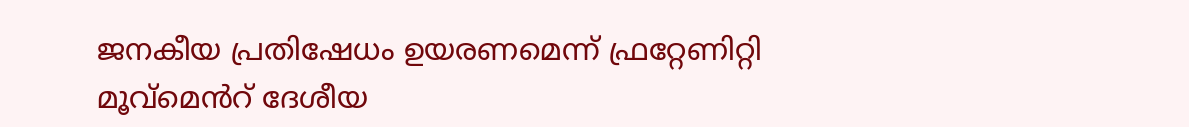ജനകീയ പ്രതിഷേധം ഉയരണമെന്ന് ഫ്രറ്റേണിറ്റി മൂവ്മെൻറ് ദേശീയ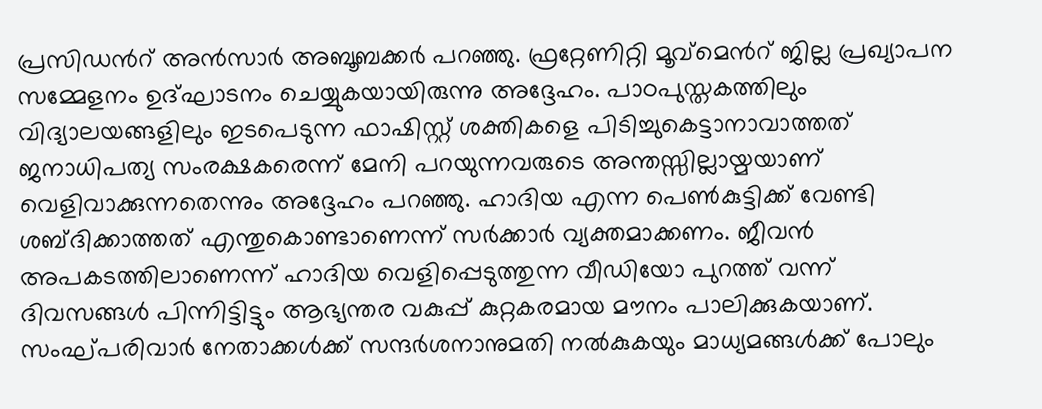പ്രസിഡൻറ് അൻസാർ അബൂബക്കർ പറഞ്ഞു. ഫ്രറ്റേണിറ്റി മൂവ്മെൻറ് ജില്ല പ്രഖ്യാപന സമ്മേളനം ഉദ്ഘാടനം ചെയ്യുകയായിരുന്നു അദ്ദേഹം. പാഠപുസ്തകത്തിലും വിദ്യാലയങ്ങളിലും ഇടപെടുന്ന ഫാഷിസ്റ്റ് ശക്തികളെ പിടിച്ചുകെട്ടാനാവാത്തത് ജനാധിപത്യ സംരക്ഷകരെന്ന് മേനി പറയുന്നവരുടെ അന്തസ്സില്ലായ്മയാണ് വെളിവാക്കുന്നതെന്നും അദ്ദേഹം പറഞ്ഞു. ഹാദിയ എന്ന പെൺകുട്ടിക്ക് വേണ്ടി ശബ്ദിക്കാത്തത് എന്തുകൊണ്ടാണെന്ന് സർക്കാർ വ്യക്തമാക്കണം. ജീവൻ അപകടത്തിലാണെന്ന് ഹാദിയ വെളിപ്പെടുത്തുന്ന വീഡിയോ പുറത്ത് വന്ന് ദിവസങ്ങൾ പിന്നിട്ടിട്ടും ആഭ്യന്തര വകുപ്പ് കുറ്റകരമായ മൗനം പാലിക്കുകയാണ്. സംഘ്പരിവാർ നേതാക്കൾക്ക് സന്ദർശനാനുമതി നൽകുകയും മാധ്യമങ്ങൾക്ക് പോലും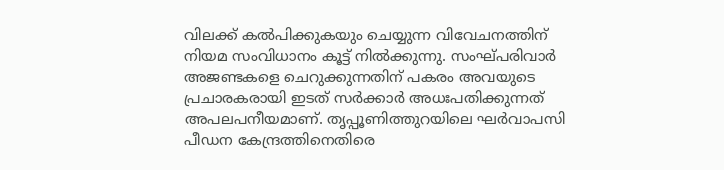വിലക്ക് കൽപിക്കുകയും ചെയ്യുന്ന വിവേചനത്തിന് നിയമ സംവിധാനം കൂട്ട് നിൽക്കുന്നു. സംഘ്പരിവാർ അജണ്ടകളെ ചെറുക്കുന്നതിന് പകരം അവയുടെ പ്രചാരകരായി ഇടത് സർക്കാർ അധഃപതിക്കുന്നത് അപലപനീയമാണ്. തൃപ്പൂണിത്തുറയിലെ ഘർവാപസി പീഡന കേന്ദ്രത്തിനെതിരെ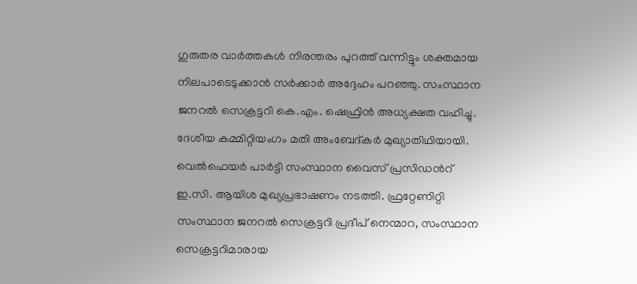ഗുരുതര വാർത്തകൾ നിരന്തരം പുറത്ത് വന്നിട്ടും ശക്തമായ നിലപാടെടുക്കാൻ സർക്കാർ അദ്ദേഹം പറഞ്ഞു. സംസ്ഥാന ജനറൽ സെക്രട്ടറി കെ.എം. ഷെഫ്രിൻ അധ്യക്ഷത വഹിച്ചു. ദേശീയ കമ്മിറ്റിയംഗം മതി അംബേദ്കർ മുഖ്യാതിഥിയായി. വെൽഫെയർ പാർട്ടി സംസ്ഥാന വൈസ് പ്രസിഡൻറ് ഇ.സി. ആയിശ മുഖ്യപ്രഭാഷണം നടത്തി. ഫ്രറ്റേണിറ്റി സംസ്ഥാന ജനറൽ സെക്രട്ടറി പ്രദീപ് നെന്മാറ, സംസ്ഥാന സെക്രട്ടറിമാരായ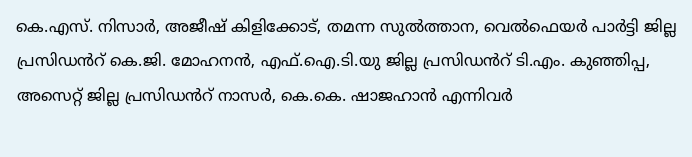കെ.എസ്. നിസാർ, അജീഷ് കിളിക്കോട്, തമന്ന സുൽത്താന, വെൽഫെയർ പാർട്ടി ജില്ല പ്രസിഡൻറ് കെ.ജി. മോഹനൻ, എഫ്.ഐ.ടി.യു ജില്ല പ്രസിഡൻറ് ടി.എം. കുഞ്ഞിപ്പ, അസെറ്റ്‌ ജില്ല പ്രസിഡൻറ് നാസർ, കെ.കെ. ഷാജഹാൻ എന്നിവർ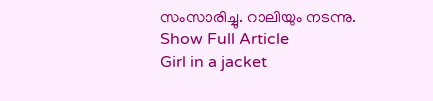സംസാരിച്ചു. റാലിയും നടന്നു.
Show Full Article
Girl in a jacket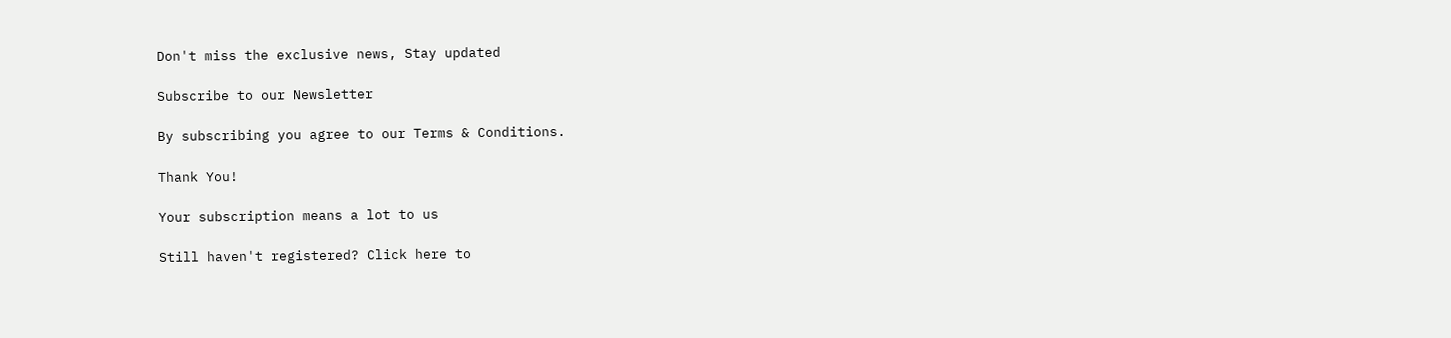Don't miss the exclusive news, Stay updated

Subscribe to our Newsletter

By subscribing you agree to our Terms & Conditions.

Thank You!

Your subscription means a lot to us

Still haven't registered? Click here to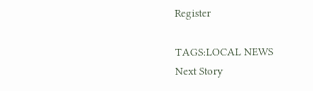Register

TAGS:LOCAL NEWS
Next Story